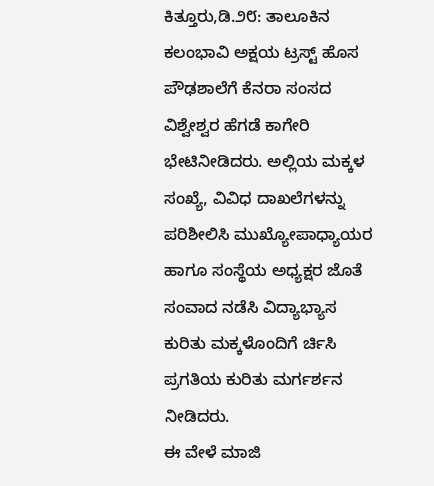ಕಿತ್ತೂರು,ಡಿ.೨೮: ತಾಲೂಕಿನ ಕಲಂಭಾವಿ ಅಕ್ಷಯ ಟ್ರಸ್ಟ್ ಹೊಸ ಪೌಢಶಾಲೆಗೆ ಕೆನರಾ ಸಂಸದ ವಿಶ್ವೇಶ್ವರ ಹೆಗಡೆ ಕಾಗೇರಿ ಭೇಟಿನೀಡಿದರು. ಅಲ್ಲಿಯ ಮಕ್ಕಳ ಸಂಖ್ಯೆ, ವಿವಿಧ ದಾಖಲೆಗಳನ್ನು ಪರಿಶೀಲಿಸಿ ಮುಖ್ಯೋಪಾಧ್ಯಾಯರ ಹಾಗೂ ಸಂಸ್ಥೆಯ ಅಧ್ಯಕ್ಷರ ಜೊತೆ ಸಂವಾದ ನಡೆಸಿ ವಿದ್ಯಾಭ್ಯಾಸ ಕುರಿತು ಮಕ್ಕಳೊಂದಿಗೆ ರ್ಚಿಸಿ ಪ್ರಗತಿಯ ಕುರಿತು ಮರ್ಗರ್ಶನ ನೀಡಿದರು.
ಈ ವೇಳೆ ಮಾಜಿ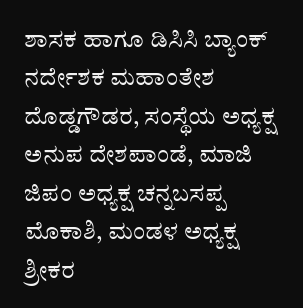ಶಾಸಕ ಹಾಗೂ ಡಿಸಿಸಿ ಬ್ಯಾಂಕ್ ನರ್ದೇಶಕ ಮಹಾಂತೇಶ ದೊಡ್ಡಗೌಡರ, ಸಂಸ್ಥೆಯ ಅಧ್ಯಕ್ಷ ಅನುಪ ದೇಶಪಾಂಡೆ, ಮಾಜಿ ಜಿಪಂ ಅಧ್ಯಕ್ಷ ಚನ್ನಬಸಪ್ಪ ಮೊಕಾಶಿ, ಮಂಡಳ ಅಧ್ಯಕ್ಷ ಶ್ರೀಕರ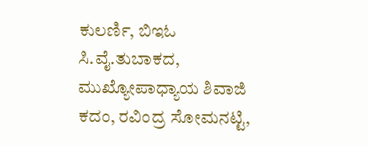ಕುಲರ್ಣಿ, ಬಿಇಓ ಸಿ.ವೈ.ತುಬಾಕದ, ಮುಖ್ಯೋಪಾಧ್ಯಾಯ ಶಿವಾಜಿ ಕದಂ, ರವಿಂದ್ರ ಸೋಮನಟ್ಟಿ,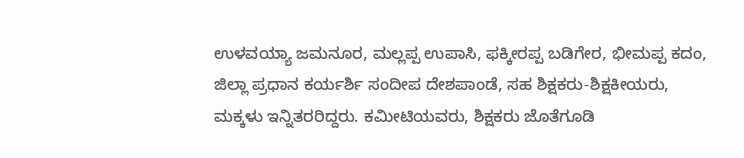ಉಳವಯ್ಯಾ ಜಮನೂರ, ಮಲ್ಲಪ್ಪ ಉಪಾಸಿ, ಫಕ್ಕೀರಪ್ಪ ಬಡಿಗೇರ, ಭೀಮಪ್ಪ ಕದಂ, ಜಿಲ್ಲಾ ಪ್ರಧಾನ ಕರ್ಯರ್ಶಿ ಸಂದೀಪ ದೇಶಪಾಂಡೆ, ಸಹ ಶಿಕ್ಷಕರು-ಶಿಕ್ಷಕೀಯರು, ಮಕ್ಕಳು ಇನ್ನಿತರರಿದ್ದರು. ಕಮೀಟಿಯವರು, ಶಿಕ್ಷಕರು ಜೊತೆಗೂಡಿ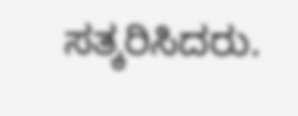ಸತ್ಕರಿಸಿದರು.